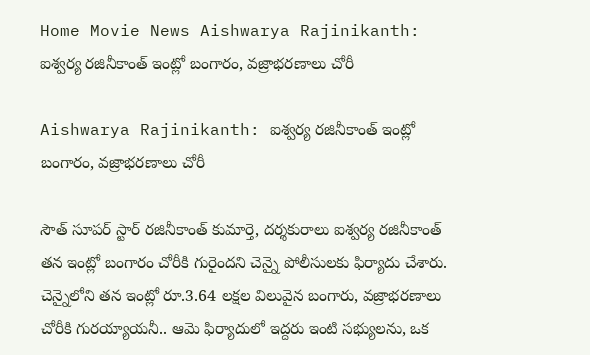Home Movie News Aishwarya Rajinikanth: ఐశ్వర్య రజినీకాంత్ ఇంట్లో బంగారం, వజ్రాభరణాలు చోరీ

Aishwarya Rajinikanth: ఐశ్వర్య రజినీకాంత్ ఇంట్లో బంగారం, వజ్రాభరణాలు చోరీ

సౌత్ సూపర్ స్టార్ రజినీకాంత్ కుమార్తె, దర్శకురాలు ఐశ్వర్య రజినీకాంత్ తన ఇంట్లో బంగారం చోరీకి గురైందని చెన్నై పోలీసులకు ఫిర్యాదు చేశారు. చెన్నైలోని తన ఇంట్లో రూ.3.64 లక్షల విలువైన బంగారు, వజ్రాభరణాలు చోరీకి గురయ్యాయనీ.. ఆమె ఫిర్యాదులో ఇద్దరు ఇంటి సభ్యులను, ఒక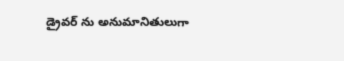డ్రైవర్ ను అనుమానితులుగా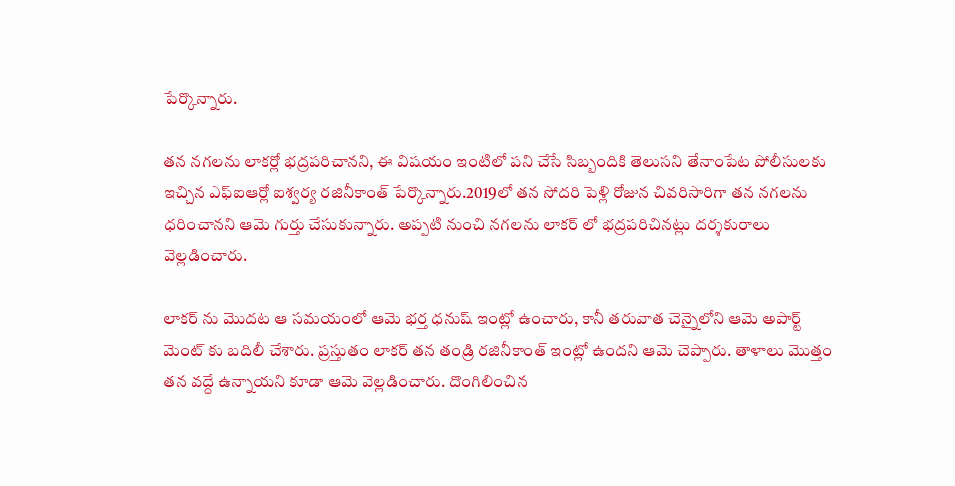పేర్కొన్నారు.

తన నగలను లాకర్లో భద్రపరిచానని, ఈ విషయం ఇంటిలో పని చేసే సిబ్బందికి తెలుసని తేనాంపేట పోలీసులకు ఇచ్చిన ఎఫ్ఐఆర్లో ఐశ్వర్య రజినీకాంత్ పేర్కొన్నారు.2019లో తన సోదరి పెళ్లి రోజున చివరిసారిగా తన నగలను ధరించానని ఆమె గుర్తు చేసుకున్నారు. అప్పటి నుంచి నగలను లాకర్ లో భద్రపరిచినట్లు దర్శకురాలు వెల్లడించారు.

లాకర్ ను మొదట ఆ సమయంలో ఆమె భర్త ధనుష్ ఇంట్లో ఉంచారు, కానీ తరువాత చెన్నైలోని ఆమె అపార్ట్ మెంట్ కు బదిలీ చేశారు. ప్రస్తుతం లాకర్ తన తండ్రి రజినీకాంత్ ఇంట్లో ఉందని ఆమె చెప్పారు. తాళాలు మొత్తం తన వద్దే ఉన్నాయని కూడా ఆమె వెల్లడించారు. దొంగిలించిన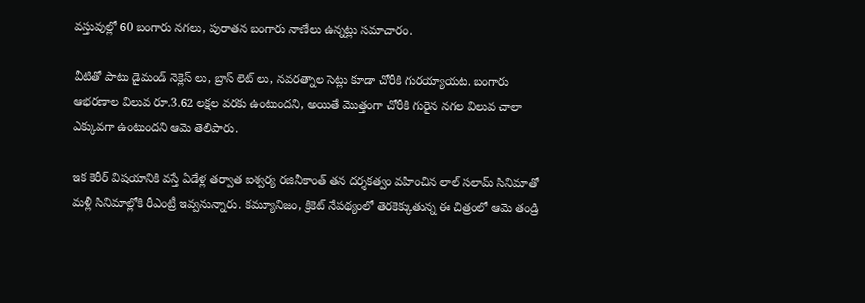వస్తువుల్లో 60 బంగారు నగలు, పురాతన బంగారు నాణేలు ఉన్నట్లు సమాచారం.

వీటితో పాటు డైమండ్ నెక్లెస్ లు, బ్రాస్ లెట్ లు, నవరత్నాల సెట్లు కూడా చోరీకి గురయ్యాయట. బంగారు ఆభరణాల విలువ రూ.3.62 లక్షల వరకు ఉంటుందని, అయితే మొత్తంగా చోరీకి గురైన నగల విలువ చాలా ఎక్కువగా ఉంటుందని ఆమె తెలిపారు.

ఇక కెరీర్ విషయానికి వస్తే ఏడేళ్ల తర్వాత ఐశ్వర్య రజినీకాంత్ తన దర్శకత్వం వహించిన లాల్ సలామ్ సినిమాతో మళ్లీ సినిమాల్లోకి రీఎంట్రీ ఇవ్వనున్నారు. కమ్యూనిజం, క్రికెట్ నేపథ్యంలో తెరకెక్కుతున్న ఈ చిత్రంలో ఆమె తండ్రి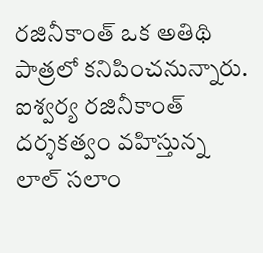రజినీకాంత్ ఒక అతిథి పాత్రలో కనిపించనున్నారు. ఐశ్వర్య రజినీకాంత్ దర్శకత్వం వహిస్తున్న లాల్ సలాం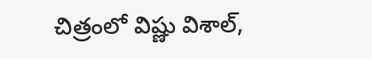చిత్రంలో విష్ణు విశాల్,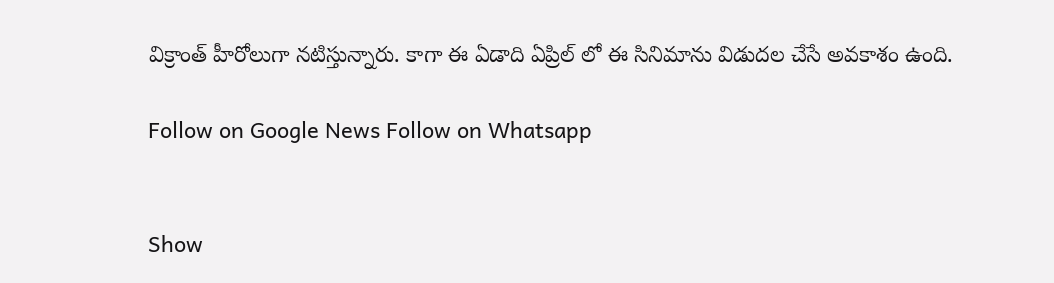విక్రాంత్ హీరోలుగా నటిస్తున్నారు. కాగా ఈ ఏడాది ఏప్రిల్ లో ఈ సినిమాను విడుదల చేసే అవకాశం ఉంది.

Follow on Google News Follow on Whatsapp


Show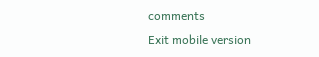comments
Exit mobile version